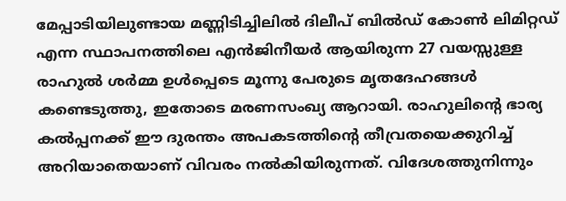മേപ്പാടിയിലുണ്ടായ മണ്ണിടിച്ചിലിൽ ദിലീപ് ബിൽഡ് കോൺ ലിമിറ്റഡ് എന്ന സ്ഥാപനത്തിലെ എൻജിനീയർ ആയിരുന്ന 27 വയസ്സുള്ള രാഹുൽ ശർമ്മ ഉൾപ്പെടെ മൂന്നു പേരുടെ മൃതദേഹങ്ങൾ കണ്ടെടുത്തു, ഇതോടെ മരണസംഖ്യ ആറായി. രാഹുലിന്റെ ഭാര്യ കൽപ്പനക്ക് ഈ ദുരന്തം അപകടത്തിന്റെ തീവ്രതയെക്കുറിച്ച് അറിയാതെയാണ് വിവരം നൽകിയിരുന്നത്. വിദേശത്തുനിന്നും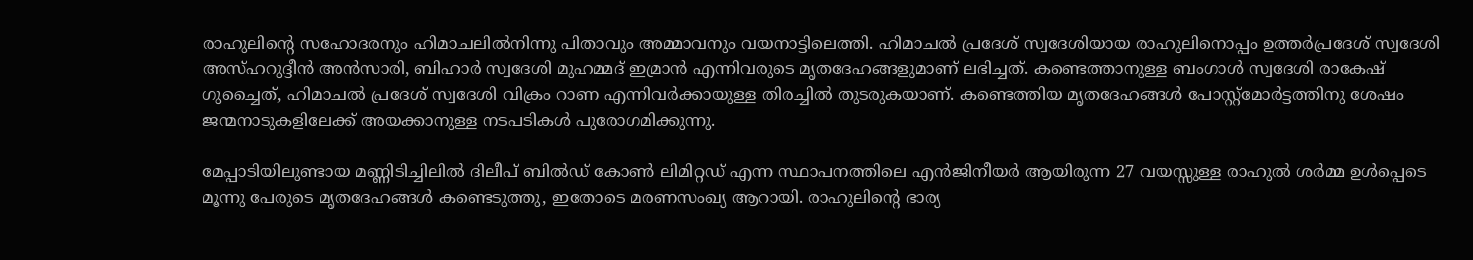രാഹുലിന്റെ സഹോദരനും ഹിമാചലിൽനിന്നു പിതാവും അമ്മാവനും വയനാട്ടിലെത്തി. ഹിമാചൽ പ്രദേശ് സ്വദേശിയായ രാഹുലിനൊപ്പം ഉത്തർപ്രദേശ് സ്വദേശി അസ്ഹറുദ്ദീൻ അൻസാരി, ബിഹാർ സ്വദേശി മുഹമ്മദ് ഇമ്രാൻ എന്നിവരുടെ മൃതദേഹങ്ങളുമാണ് ലഭിച്ചത്. കണ്ടെത്താനുള്ള ബംഗാൾ സ്വദേശി രാകേഷ് ഗുച്ചൈത്, ഹിമാചൽ പ്രദേശ് സ്വദേശി വിക്രം റാണ എന്നിവർക്കായുള്ള തിരച്ചിൽ തുടരുകയാണ്. കണ്ടെത്തിയ മൃതദേഹങ്ങൾ പോസ്റ്റ്മോർട്ടത്തിനു ശേഷം ജന്മനാടുകളിലേക്ക് അയക്കാനുള്ള നടപടികൾ പുരോഗമിക്കുന്നു.

മേപ്പാടിയിലുണ്ടായ മണ്ണിടിച്ചിലിൽ ദിലീപ് ബിൽഡ് കോൺ ലിമിറ്റഡ് എന്ന സ്ഥാപനത്തിലെ എൻജിനീയർ ആയിരുന്ന 27 വയസ്സുള്ള രാഹുൽ ശർമ്മ ഉൾപ്പെടെ മൂന്നു പേരുടെ മൃതദേഹങ്ങൾ കണ്ടെടുത്തു, ഇതോടെ മരണസംഖ്യ ആറായി. രാഹുലിന്റെ ഭാര്യ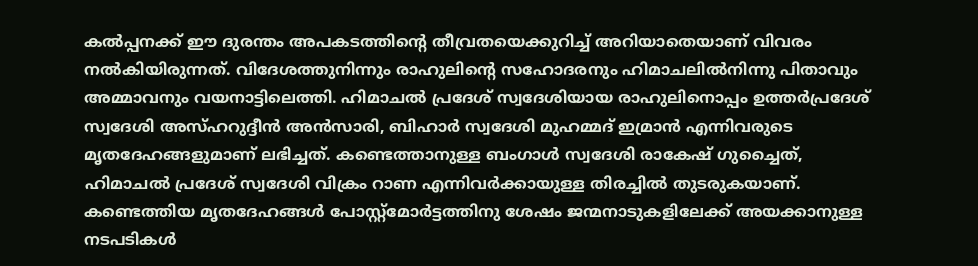കൽപ്പനക്ക് ഈ ദുരന്തം അപകടത്തിന്റെ തീവ്രതയെക്കുറിച്ച് അറിയാതെയാണ് വിവരം നൽകിയിരുന്നത്. വിദേശത്തുനിന്നും രാഹുലിന്റെ സഹോദരനും ഹിമാചലിൽനിന്നു പിതാവും അമ്മാവനും വയനാട്ടിലെത്തി. ഹിമാചൽ പ്രദേശ് സ്വദേശിയായ രാഹുലിനൊപ്പം ഉത്തർപ്രദേശ് സ്വദേശി അസ്ഹറുദ്ദീൻ അൻസാരി, ബിഹാർ സ്വദേശി മുഹമ്മദ് ഇമ്രാൻ എന്നിവരുടെ മൃതദേഹങ്ങളുമാണ് ലഭിച്ചത്. കണ്ടെത്താനുള്ള ബംഗാൾ സ്വദേശി രാകേഷ് ഗുച്ചൈത്, ഹിമാചൽ പ്രദേശ് സ്വദേശി വിക്രം റാണ എന്നിവർക്കായുള്ള തിരച്ചിൽ തുടരുകയാണ്. കണ്ടെത്തിയ മൃതദേഹങ്ങൾ പോസ്റ്റ്മോർട്ടത്തിനു ശേഷം ജന്മനാടുകളിലേക്ക് അയക്കാനുള്ള നടപടികൾ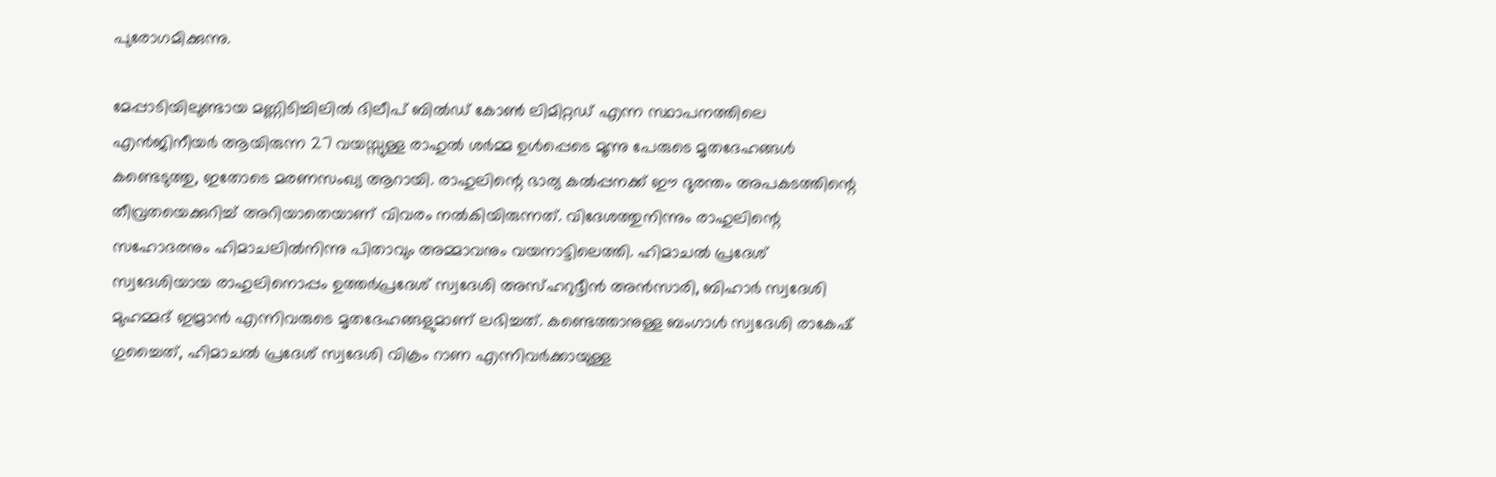പുരോഗമിക്കുന്നു.

മേപ്പാടിയിലുണ്ടായ മണ്ണിടിച്ചിലിൽ ദിലീപ് ബിൽഡ് കോൺ ലിമിറ്റഡ് എന്ന സ്ഥാപനത്തിലെ എൻജിനീയർ ആയിരുന്ന 27 വയസ്സുള്ള രാഹുൽ ശർമ്മ ഉൾപ്പെടെ മൂന്നു പേരുടെ മൃതദേഹങ്ങൾ കണ്ടെടുത്തു, ഇതോടെ മരണസംഖ്യ ആറായി. രാഹുലിന്റെ ഭാര്യ കൽപ്പനക്ക് ഈ ദുരന്തം അപകടത്തിന്റെ തീവ്രതയെക്കുറിച്ച് അറിയാതെയാണ് വിവരം നൽകിയിരുന്നത്. വിദേശത്തുനിന്നും രാഹുലിന്റെ സഹോദരനും ഹിമാചലിൽനിന്നു പിതാവും അമ്മാവനും വയനാട്ടിലെത്തി. ഹിമാചൽ പ്രദേശ് സ്വദേശിയായ രാഹുലിനൊപ്പം ഉത്തർപ്രദേശ് സ്വദേശി അസ്ഹറുദ്ദീൻ അൻസാരി, ബിഹാർ സ്വദേശി മുഹമ്മദ് ഇമ്രാൻ എന്നിവരുടെ മൃതദേഹങ്ങളുമാണ് ലഭിച്ചത്. കണ്ടെത്താനുള്ള ബംഗാൾ സ്വദേശി രാകേഷ് ഗുച്ചൈത്, ഹിമാചൽ പ്രദേശ് സ്വദേശി വിക്രം റാണ എന്നിവർക്കായുള്ള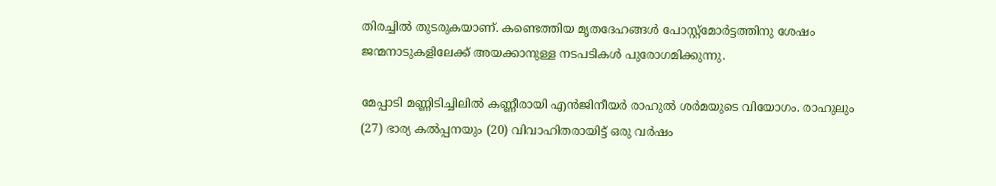തിരച്ചിൽ തുടരുകയാണ്. കണ്ടെത്തിയ മൃതദേഹങ്ങൾ പോസ്റ്റ്മോർട്ടത്തിനു ശേഷം ജന്മനാടുകളിലേക്ക് അയക്കാനുള്ള നടപടികൾ പുരോഗമിക്കുന്നു.

മേപ്പാടി മണ്ണിടിച്ചിലില്‍ കണ്ണീരായി എൻജിനീയർ രാഹുൽ ശർമയുടെ വിയോഗം. രാഹുലും (27) ഭാര്യ കൽപ്പനയും (20) വിവാഹിതരായിട്ട് ഒരു വർഷം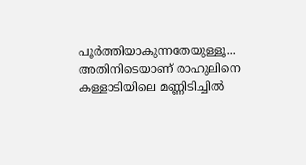പൂര്‍ത്തിയാകുന്നതേയുള്ളൂ... അതിനിടെയാണ് രാഹുലിനെ കള്ളാടിയിലെ മണ്ണിടിച്ചിൽ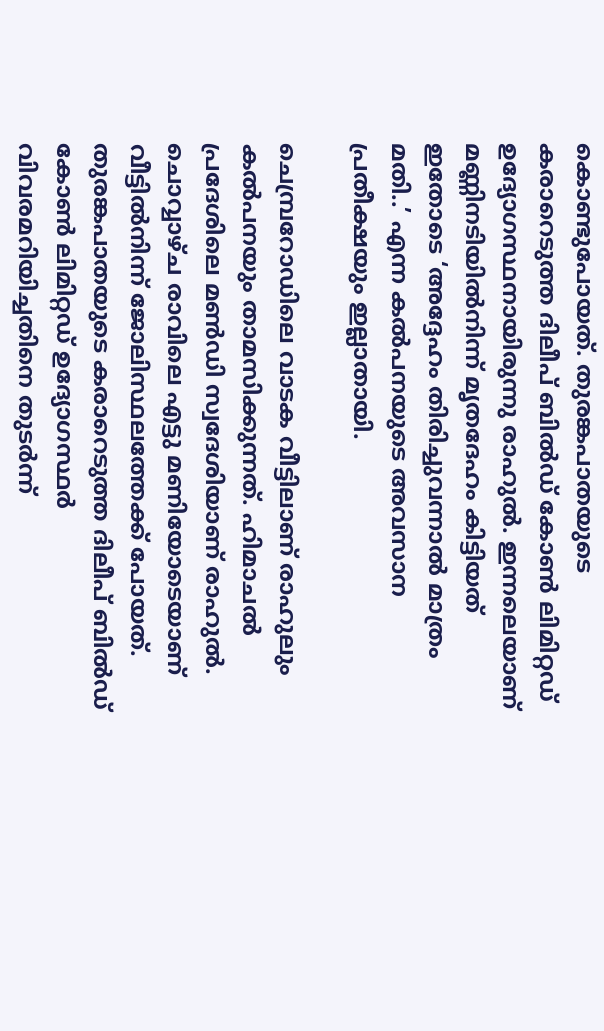കൊണ്ടുപോയത്. തുരങ്കപാതയുടെ കരാറെടുത്ത ദിലീപ് ബിൽഡ് കോൺ ലിമിറ്റഡ് ഉദ്യോഗസ്ഥനായിരുന്നു രാഹുൽ. ഇന്നലെയാണ് മണ്ണിനടിയിൽനിന്ന് മൃതദേഹം കിട്ടിയത് ഇതോടെ ‘അദ്ദേഹം തിരിച്ചുവന്നാൽ മാത്രം മതി..’ എന്ന കൽപനയുടെ അവസാന പ്രതീക്ഷയും ഇല്ലാതായി.

ചെമ്പ്രറോഡിലെ വാടക വീട്ടിലാണ് രാഹുലും കൽപനയും താമസിക്കുന്നത്. ഹിമാചൽ പ്രദേശിലെ മൺഡി സ്വദേശിയാണ് രാഹുൽ. ചൊവ്വാഴ്ച രാവിലെ എട്ടു മണിയോടെയാണ് വീട്ടിൽനിന്ന് ജോലിസ്ഥലത്തേക്ക് പോയത്. തുരങ്കപാതയുടെ കരാറെടുത്ത ദിലീപ് ബിൽഡ് കോൺ ലിമിറ്റഡ് ഉദ്യോഗസ്ഥർ വിവരമറിയിച്ചതിനെ തുടർന്ന്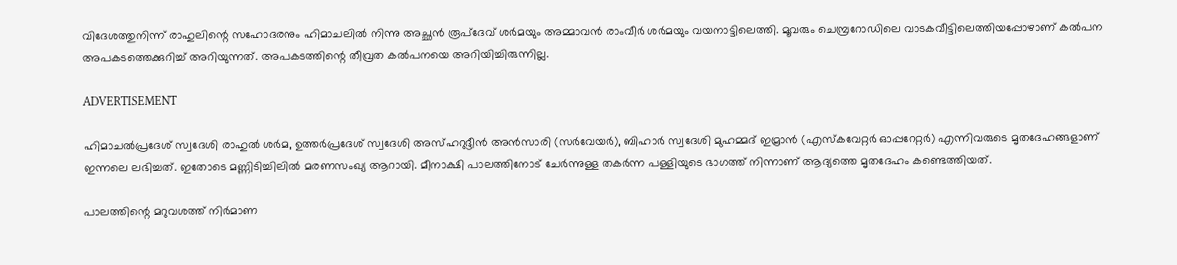വിദേശത്തുനിന്ന് രാഹുലിന്റെ സഹോദരനും ഹിമാചലിൽ നിന്നു അച്ഛൻ രൂപ്ദേവ് ശർമയും അമ്മാവൻ രാംവീർ ശർമയും വയനാട്ടിലെത്തി. മൂവരും ചെമ്പ്രറോഡിലെ വാടകവീട്ടിലെത്തിയപ്പോഴാണ് കൽപന അപകടത്തെക്കുറിച്ച് അറിയുന്നത്. അപകടത്തിന്റെ തീവ്രത കൽപനയെ അറിയിച്ചിരുന്നില്ല.

ADVERTISEMENT

ഹിമാചൽപ്രദേശ് സ്വദേശി രാഹുൽ ശർമ, ഉത്തർപ്രദേശ് സ്വദേശി അസ്ഹറുദ്ദീൻ അൻസാരി (സർവേയർ), ബിഹാർ സ്വദേശി മുഹമ്മദ് ഇമ്രാൻ (എസ്കവേറ്റർ ഓപ്പറേറ്റർ) എന്നിവരുടെ മൃതദേഹങ്ങളാണ് ഇന്നലെ ലഭിച്ചത്. ഇതോടെ മണ്ണിടിച്ചിലിൽ മരണസംഖ്യ ആറായി. മീനാക്ഷി പാലത്തിനോട് ചേർന്നുള്ള തകർന്ന പള്ളിയുടെ ഭാഗത്ത് നിന്നാണ് ആദ്യത്തെ മൃതദേഹം കണ്ടെത്തിയത്.

പാലത്തിന്റെ മറുവശത്ത് നിർമാണ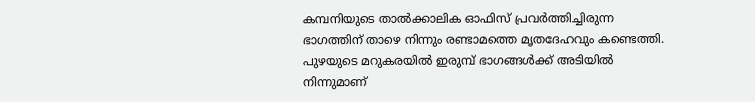കമ്പനിയുടെ താൽക്കാലിക ഓഫിസ് പ്രവർത്തിച്ചിരുന്ന ഭാഗത്തിന് താഴെ നിന്നും രണ്ടാമത്തെ മൃതദേഹവും കണ്ടെത്തി. പുഴയുടെ മറുകരയിൽ ഇരുമ്പ് ഭാഗങ്ങൾക്ക് അടിയിൽ നിന്നുമാണ്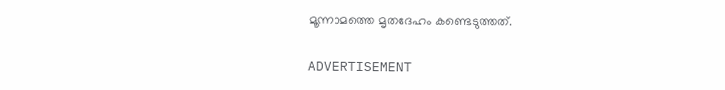മൂന്നാമത്തെ മൃതദേഹം കണ്ടെടുത്തത്.

ADVERTISEMENT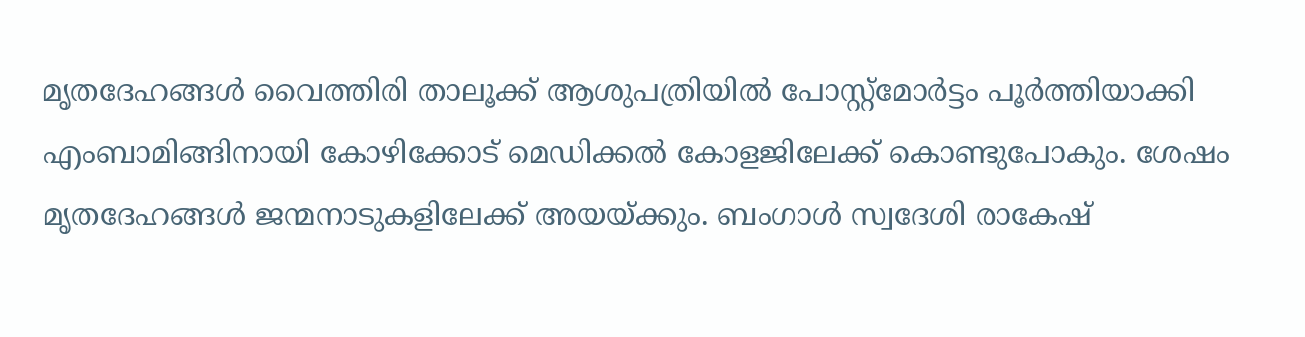മൃതദേഹങ്ങൾ വൈത്തിരി താലൂക്ക് ആശുപത്രിയിൽ പോസ്റ്റ്മോർട്ടം പൂർത്തിയാക്കി എംബാമിങ്ങിനായി കോഴിക്കോട് മെഡിക്കൽ കോളജിലേക്ക് കൊണ്ടുപോകും. ശേഷം മൃതദേഹങ്ങൾ ജന്മനാടുകളിലേക്ക് അയയ്ക്കും. ബംഗാൾ സ്വദേശി രാകേഷ്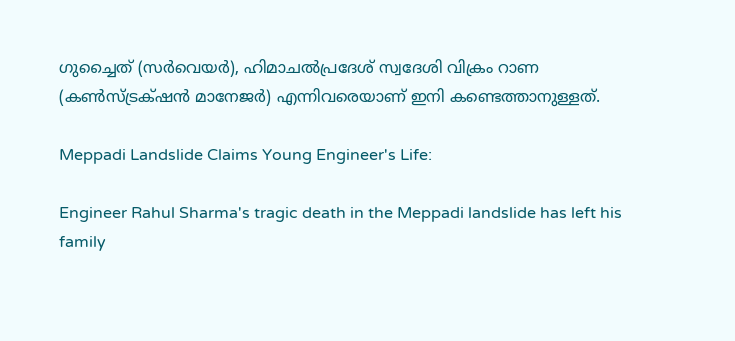ഗുച്ചൈത് (സ‍ർവെയർ), ഹിമാചൽപ്രദേശ് സ്വദേശി വിക്രം റാണ (കൺസ്ട്രക്‌ഷൻ മാനേജർ) എന്നിവരെയാണ് ഇനി കണ്ടെത്താനുള്ളത്.

Meppadi Landslide Claims Young Engineer's Life:

Engineer Rahul Sharma's tragic death in the Meppadi landslide has left his family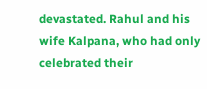devastated. Rahul and his wife Kalpana, who had only celebrated their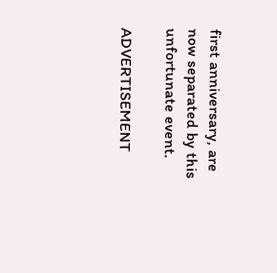first anniversary, are now separated by this unfortunate event.

ADVERTISEMENT